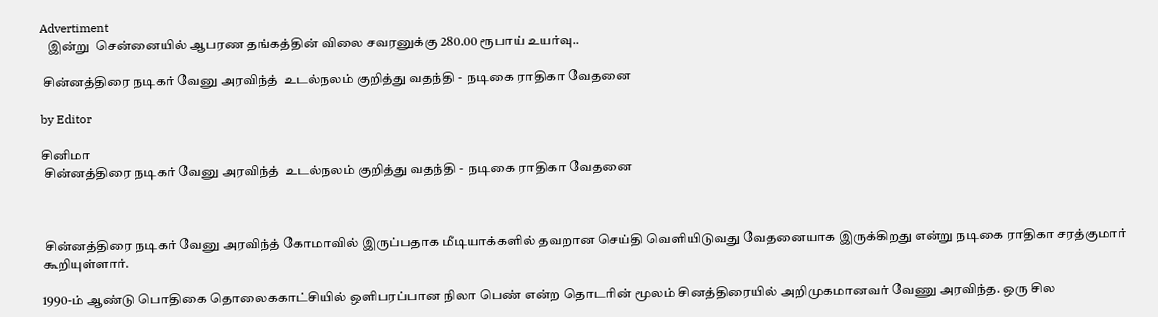Advertiment
   இன்று  சென்னையில் ஆபரண தங்கத்தின் விலை சவரனுக்கு 280.00 ரூபாய் உயர்வு..

 சின்னத்திரை நடிகர் வேனு அரவிந்த்  உடல்நலம் குறித்து வதந்தி -  நடிகை ராதிகா வேதனை

by Editor

சினிமா
 சின்னத்திரை நடிகர் வேனு அரவிந்த்  உடல்நலம் குறித்து வதந்தி -  நடிகை ராதிகா வேதனை



 சின்னத்திரை நடிகர் வேனு அரவிந்த் கோமாவில் இருப்பதாக மீடியாக்களில் தவறான செய்தி வெளியிடுவது வேதனையாக இருக்கிறது என்று நடிகை ராதிகா சரத்குமார் கூறியுள்ளார்.

1990-ம் ஆண்டு பொதிகை தொலைககாட்சியில் ஒளிபரப்பான நிலா பெண் என்ற தொடரின் மூலம் சினத்திரையில் அறிமுகமானவர் வேணு அரவிந்த. ஒரு சில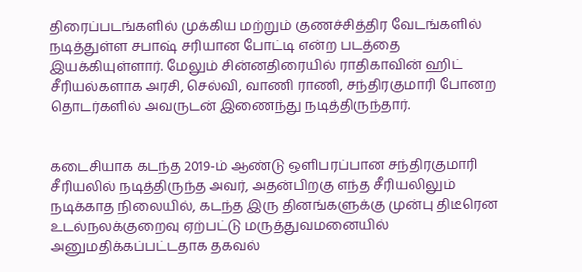திரைப்படங்களில் முக்கிய மற்றும் குணச்சித்திர வேடங்களில் நடித்துள்ள சபாஷ் சரியான போட்டி என்ற படத்தை இயக்கியுள்ளார். மேலும் சின்னதிரையில் ராதிகாவின் ஹிட் சீரியல்களாக அரசி, செல்வி, வாணி ராணி, சந்திரகுமாரி போனற தொடர்களில் அவருடன் இணைந்து நடித்திருந்தார்.


கடைசியாக கடந்த 2019-ம் ஆண்டு ஒளிபரப்பான சந்திரகுமாரி சீரியலில் நடித்திருந்த அவர், அதன்பிறகு எந்த சீரியலிலும் நடிக்காத நிலையில், கடந்த இரு தினங்களுக்கு முன்பு திடீரென உடல்நலக்குறைவு ஏற்பட்டு மருத்துவமனையில் அனுமதிக்கப்பட்டதாக தகவல்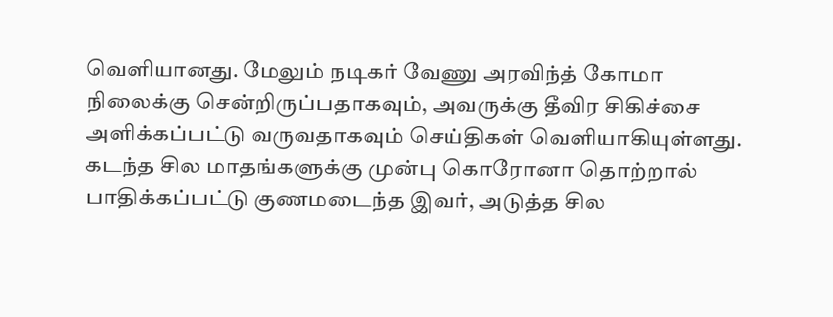வெளியானது. மேலும் நடிகர் வேணு அரவிந்த் கோமா நிலைக்கு சென்றிருப்பதாகவும், அவருக்கு தீவிர சிகிச்சை அளிக்கப்பட்டு வருவதாகவும் செய்திகள் வெளியாகியுள்ளது. கடந்த சில மாதங்களுக்கு முன்பு கொரோனா தொற்றால் பாதிக்கப்பட்டு குணமடைந்த இவர், அடுத்த சில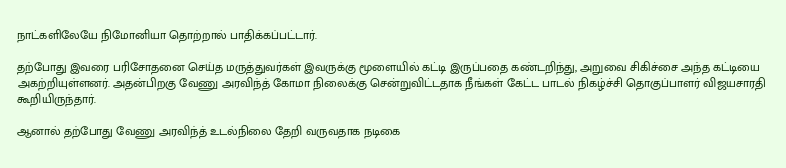நாட்களிலேயே நிமோனியா தொற்றால் பாதிக்கப்பட்டார்.

தற்போது இவரை பரிசோதனை செய்த மருத்துவர்கள் இவருக்கு மூளையில் கட்டி இருப்பதை கண்டறிந்து, அறுவை சிகிச்சை அந்த கட்டியை அகற்றியுள்ளனர். அதன்பிறகு வேணு அரவிந்த் கோமா நிலைக்கு சென்றுவிட்டதாக நீங்கள் கேட்ட பாடல் நிகழ்ச்சி தொகுப்பாளர் விஜயசாரதி கூறியிருந்தார்.

ஆனால் தற்போது வேணு அரவிந்த் உடல்நிலை தேறி வருவதாக நடிகை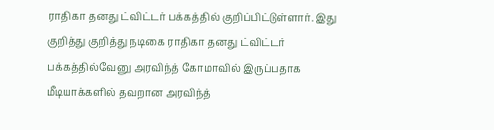ராதிகா தனது ட்விட்டர் பக்கத்தில் குறிப்பிட்டுள்ளார். இது குறித்து குறித்து நடிகை ராதிகா தனது ட்விட்டர் பக்கத்தில்வேனு அரவிந்த் கோமாவில் இருப்பதாக மீடியாக்களில் தவறான அரவிந்த்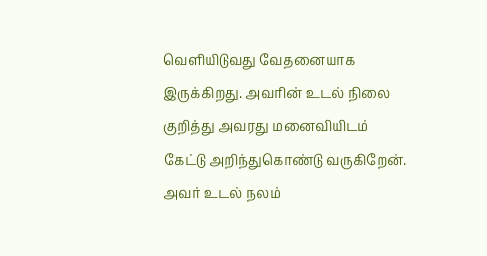வெளியிடுவது வேதனையாக இருக்கிறது. அவரின் உடல் நிலை குறித்து அவரது மனைவியிடம் கேட்டு அறிந்துகொண்டு வருகிறேன். அவர் உடல் நலம்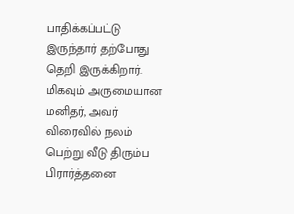பாதிக்கப்பட்டு இருந்தார் தற்போது தெறி இருக்கிறார். மிகவும் அருமையான மனிதர், அவர் விரைவில் நலம் பெற்று வீடு திரும்ப பிரார்த்தனை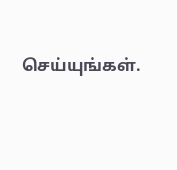செய்யுங்கள்.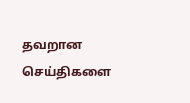தவறான செய்திகளை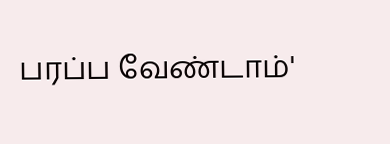பரப்ப வேண்டாம்'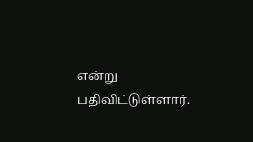என்று பதிவிட்டுள்ளார்.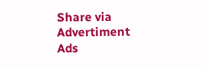Share via
Advertiment
Ads